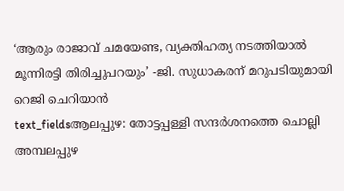‘ആരും രാജാവ് ചമയേണ്ട, വ്യക്തിഹത്യ നടത്തിയാൽ മൂന്നിരട്ടി തിരിച്ചുപറയും’ -ജി. സുധാകരന് മറുപടിയുമായി റെജി ചെറിയാൻ
text_fieldsആലപ്പുഴ: തോട്ടപ്പള്ളി സന്ദർശനത്തെ ചൊല്ലി അമ്പലപ്പുഴ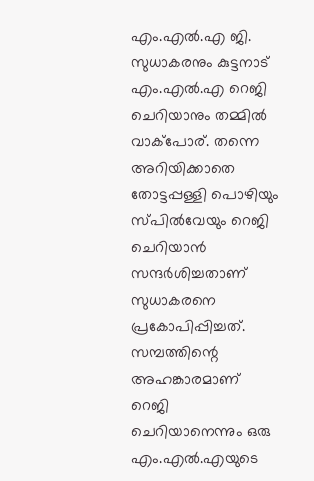എം.എൽ.എ ജി. സുധാകരനും കുട്ടനാട് എം.എൽ.എ റെജി ചെറിയാനും തമ്മിൽ വാക്പോര്. തന്നെ അറിയിക്കാതെ തോട്ടപ്പള്ളി പൊഴിയും സ്പിൽവേയും റെജി ചെറിയാൻ സന്ദർശിച്ചതാണ് സുധാകരനെ പ്രകോപിപ്പിച്ചത്. സമ്പത്തിന്റെ അഹങ്കാരമാണ് റെജി ചെറിയാനെന്നും ഒരു എം.എൽ.എയുടെ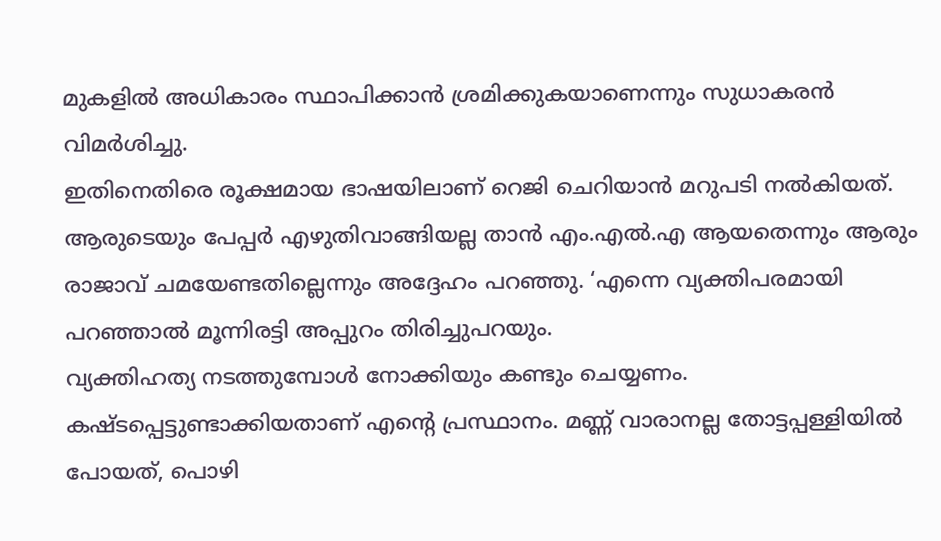മുകളിൽ അധികാരം സ്ഥാപിക്കാൻ ശ്രമിക്കുകയാണെന്നും സുധാകരൻ വിമർശിച്ചു.
ഇതിനെതിരെ രൂക്ഷമായ ഭാഷയിലാണ് റെജി ചെറിയാൻ മറുപടി നൽകിയത്. ആരുടെയും പേപ്പർ എഴുതിവാങ്ങിയല്ല താൻ എം.എൽ.എ ആയതെന്നും ആരും രാജാവ് ചമയേണ്ടതില്ലെന്നും അദ്ദേഹം പറഞ്ഞു. ‘എന്നെ വ്യക്തിപരമായി പറഞ്ഞാൽ മൂന്നിരട്ടി അപ്പുറം തിരിച്ചുപറയും.
വ്യക്തിഹത്യ നടത്തുമ്പോൾ നോക്കിയും കണ്ടും ചെയ്യണം. കഷ്ടപ്പെട്ടുണ്ടാക്കിയതാണ് എന്റെ പ്രസ്ഥാനം. മണ്ണ് വാരാനല്ല തോട്ടപ്പള്ളിയിൽ പോയത്, പൊഴി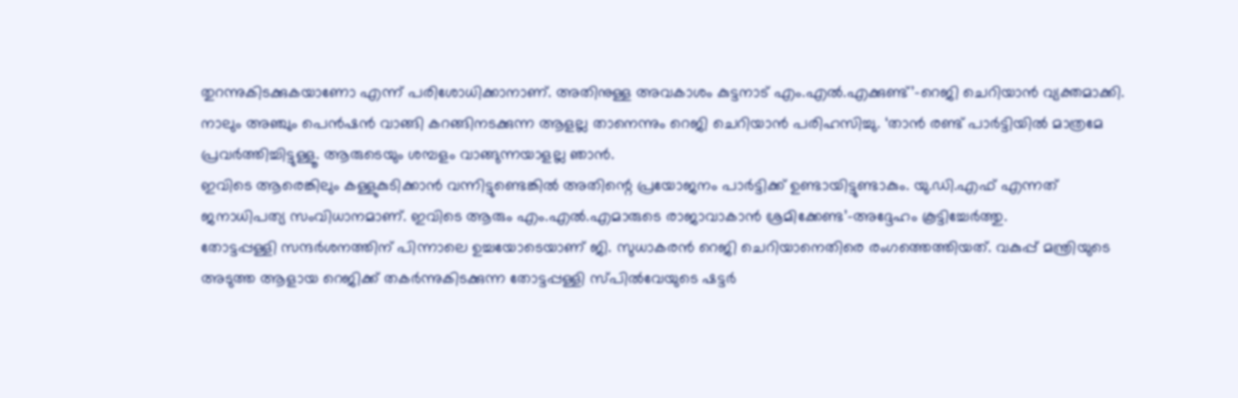തുറന്നുകിടക്കുകയാണോ എന്ന് പരിശോധിക്കാനാണ്. അതിനുള്ള അവകാശം കുട്ടനാട് എം.എൽ.എക്കുണ്ട്’-റെജി ചെറിയാൻ വ്യക്തമാക്കി.
നാലും അഞ്ചും പെൻഷൻ വാങ്ങി കറങ്ങിനടക്കുന്ന ആളല്ല താനെന്നും റെജി ചെറിയാൻ പരിഹസിച്ചു. ‘താൻ രണ്ട് പാർട്ടിയിൽ മാത്രമേ പ്രവർത്തിച്ചിട്ടുള്ളൂ. ആരുടെയും ശമ്പളം വാങ്ങുന്നയാളല്ല ഞാൻ.
ഇവിടെ ആരെങ്കിലും കള്ളുകുടിക്കാൻ വന്നിട്ടുണ്ടെങ്കിൽ അതിന്റെ പ്രയോജനം പാർട്ടിക്ക് ഉണ്ടായിട്ടുണ്ടാകും. യു.ഡി.എഫ് എന്നത് ജനാധിപത്യ സംവിധാനമാണ്. ഇവിടെ ആരും എം.എൽ.എമാരുടെ രാജാവാകാൻ ശ്രമിക്കേണ്ട’-അദ്ദേഹം കൂട്ടിച്ചേർത്തു.
തോട്ടപ്പള്ളി സന്ദർശനത്തിന് പിന്നാലെ ഉച്ചയോടെയാണ് ജി. സുധാകരൻ റെജി ചെറിയാനെതിരെ രംഗത്തെത്തിയത്. വകുപ്പ് മന്ത്രിയുടെ അടുത്ത ആളായ റെജിക്ക് തകർന്നുകിടക്കുന്ന തോട്ടപ്പള്ളി സ്പിൽവേയുടെ ഷട്ടർ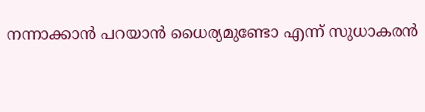നന്നാക്കാൻ പറയാൻ ധൈര്യമുണ്ടോ എന്ന് സുധാകരൻ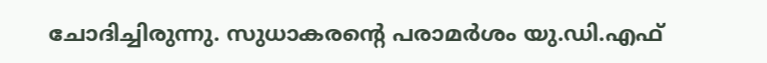ചോദിച്ചിരുന്നു. സുധാകരന്റെ പരാമർശം യു.ഡി.എഫ്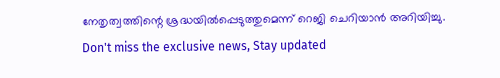നേതൃത്വത്തിന്റെ ശ്രദ്ധയിൽപ്പെടുത്തുമെന്ന് റെജി ചെറിയാൻ അറിയിച്ചു.
Don't miss the exclusive news, Stay updated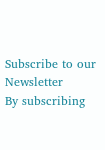Subscribe to our Newsletter
By subscribing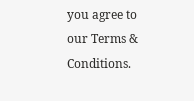you agree to our Terms & Conditions.